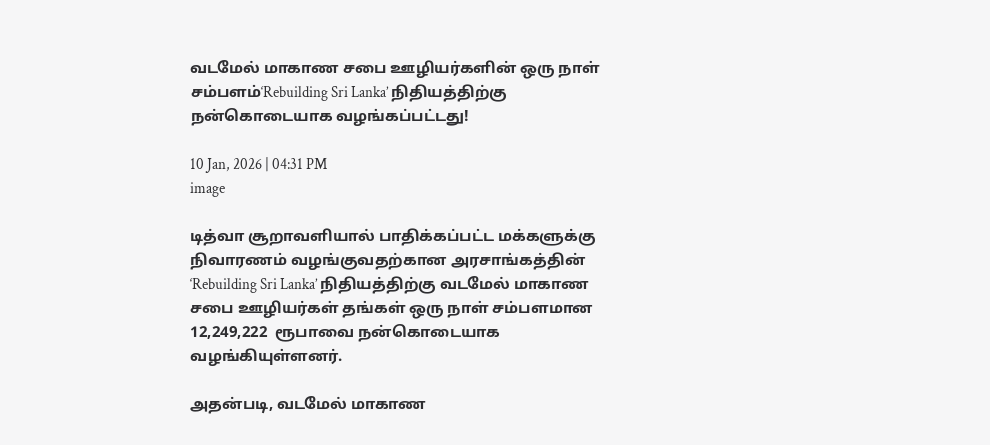வடமேல் மாகாண சபை ஊழியர்களின் ஒரு நாள் சம்பளம்‘Rebuilding Sri Lanka’ நிதியத்திற்கு நன்கொடையாக வழங்கப்பட்டது!

10 Jan, 2026 | 04:31 PM
image

டித்வா சூறாவளியால் பாதிக்கப்பட்ட மக்களுக்கு நிவாரணம் வழங்குவதற்கான அரசாங்கத்தின் ‘Rebuilding Sri Lanka’ நிதியத்திற்கு வடமேல் மாகாண சபை ஊழியர்கள் தங்கள் ஒரு நாள் சம்பளமான 12,249,222  ரூபாவை நன்கொடையாக வழங்கியுள்ளனர்.

அதன்படி, வடமேல் மாகாண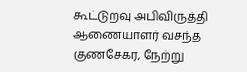கூட்டுறவு அபிவிருத்தி ஆணையாளர் வசந்த குணசேகர, நேற்று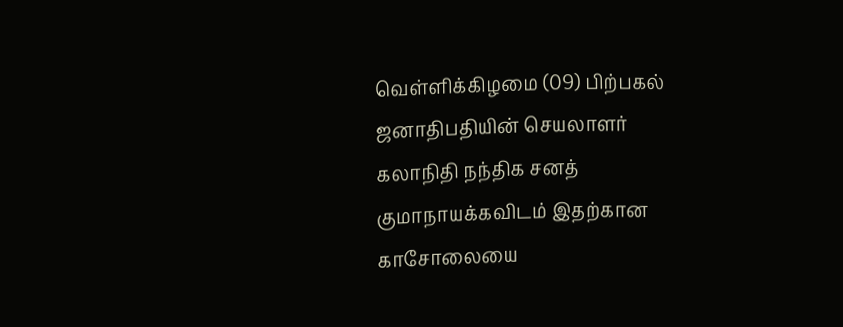வெள்ளிக்கிழமை (09) பிற்பகல் ஜனாதிபதியின் செயலாளர் கலாநிதி நந்திக சனத் குமாநாயக்கவிடம் இதற்கான காசோலையை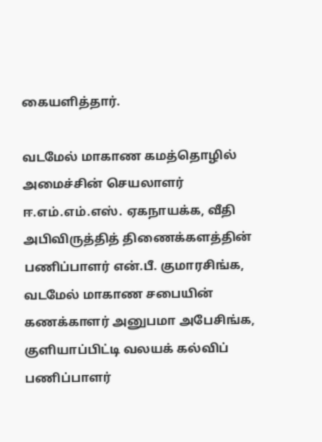கையளித்தார்.

வடமேல் மாகாண கமத்தொழில் அமைச்சின் செயலாளர் ஈ.எம்.எம்.எஸ். ஏகநாயக்க, வீதி அபிவிருத்தித் திணைக்களத்தின் பணிப்பாளர் என்.பீ. குமாரசிங்க, வடமேல் மாகாண சபையின் கணக்காளர் அனுபமா அபேசிங்க, குளியாப்பிட்டி வலயக் கல்விப் பணிப்பாளர்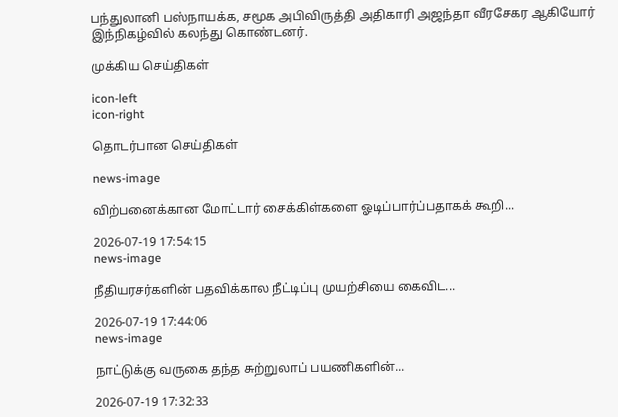பந்துலானி பஸ்நாயக்க, சமூக அபிவிருத்தி அதிகாரி அஜந்தா வீரசேகர ஆகியோர் இந்நிகழ்வில் கலந்து கொண்டனர்.

முக்கிய செய்திகள்

icon-left
icon-right

தொடர்பான செய்திகள்

news-image

விற்பனைக்கான மோட்டார் சைக்கிள்களை ஓடிப்பார்ப்பதாகக் கூறி...

2026-07-19 17:54:15
news-image

நீதியரசர்களின் பதவிக்கால நீட்டிப்பு முயற்சியை கைவிட...

2026-07-19 17:44:06
news-image

நாட்டுக்கு வருகை தந்த சுற்றுலாப் பயணிகளின்...

2026-07-19 17:32:33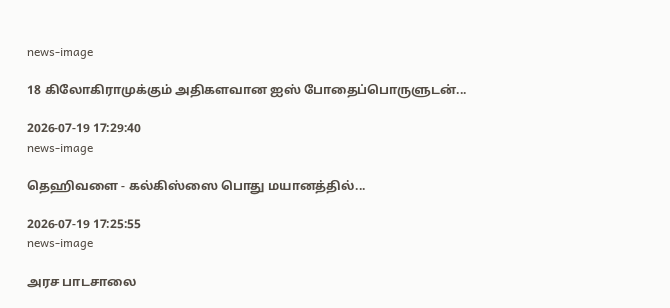news-image

18 கிலோகிராமுக்கும் அதிகளவான ஐஸ் போதைப்பொருளுடன்...

2026-07-19 17:29:40
news-image

தெஹிவளை - கல்கிஸ்ஸை பொது மயானத்தில்...

2026-07-19 17:25:55
news-image

அரச பாடசாலை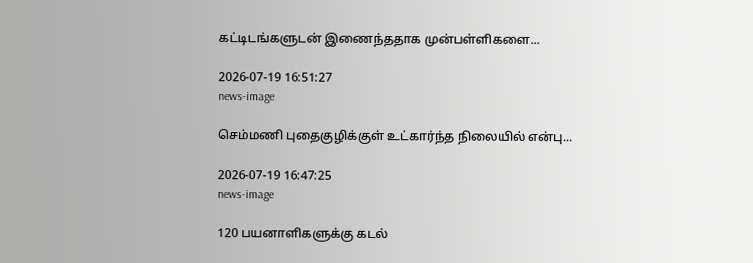கட்டிடங்களுடன் இணைந்ததாக முன்பள்ளிகளை...

2026-07-19 16:51:27
news-image

செம்மணி புதைகுழிக்குள் உட்கார்ந்த நிலையில் என்பு...

2026-07-19 16:47:25
news-image

120 பயனாளிகளுக்கு கடல்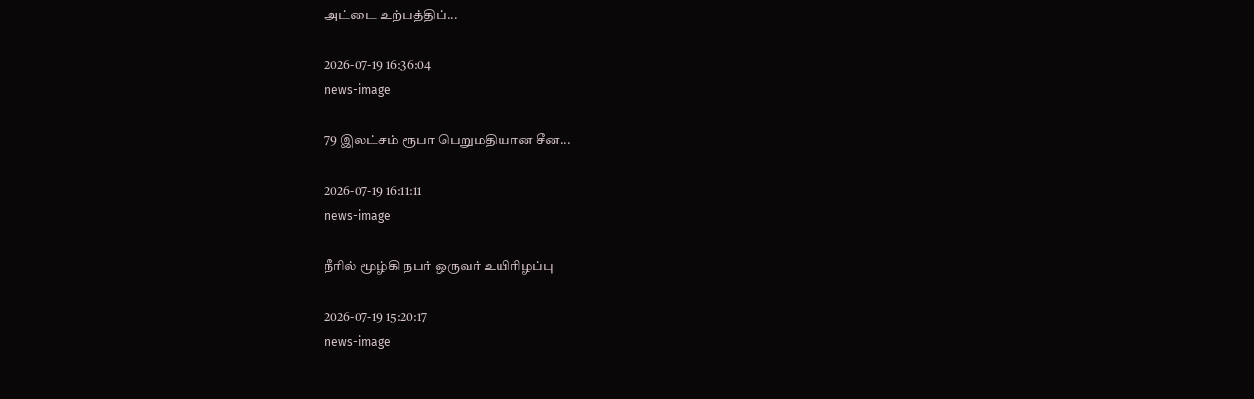அட்டை உற்பத்திப்...

2026-07-19 16:36:04
news-image

79 இலட்சம் ரூபா பெறுமதியான சீன...

2026-07-19 16:11:11
news-image

நீரில் மூழ்கி நபர் ஒருவர் உயிரிழப்பு

2026-07-19 15:20:17
news-image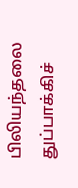பிலியந்தலை துப்பாக்கிச்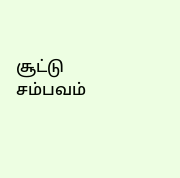சூட்டு சம்பவம்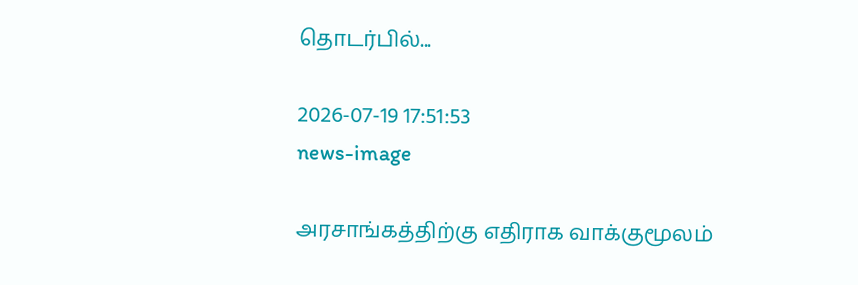தொடர்பில்...

2026-07-19 17:51:53
news-image

அரசாங்கத்திற்கு எதிராக வாக்குமூலம்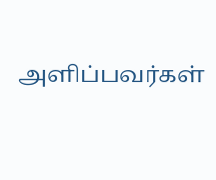அளிப்பவர்கள்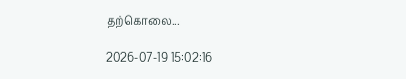தற்கொலை...

2026-07-19 15:02:16